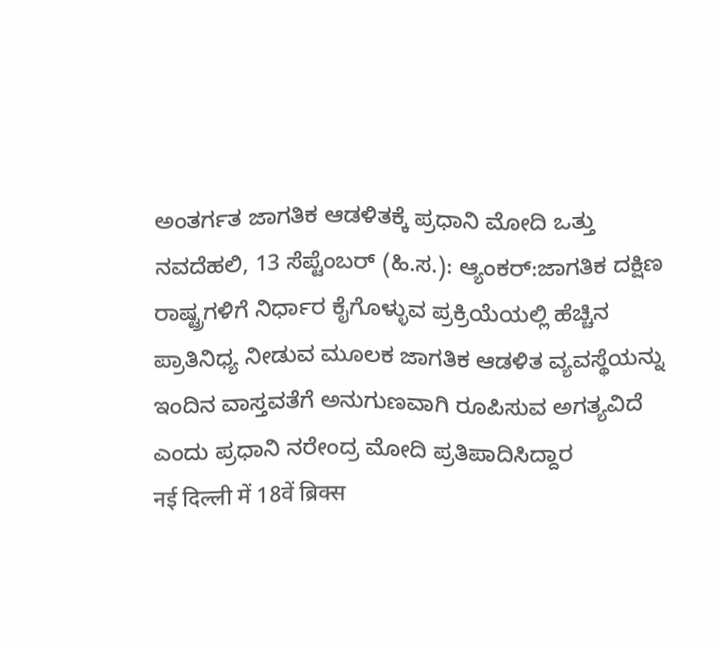ಅಂತರ್ಗತ ಜಾಗತಿಕ ಆಡಳಿತಕ್ಕೆ ಪ್ರಧಾನಿ ಮೋದಿ ಒತ್ತು
ನವದೆಹಲಿ, 13 ಸೆಪ್ಟೆಂಬರ್ (ಹಿ.ಸ.): ಆ್ಯಂಕರ್:ಜಾಗತಿಕ ದಕ್ಷಿಣ ರಾಷ್ಟ್ರಗಳಿಗೆ ನಿರ್ಧಾರ ಕೈಗೊಳ್ಳುವ ಪ್ರಕ್ರಿಯೆಯಲ್ಲಿ ಹೆಚ್ಚಿನ ಪ್ರಾತಿನಿಧ್ಯ ನೀಡುವ ಮೂಲಕ ಜಾಗತಿಕ ಆಡಳಿತ ವ್ಯವಸ್ಥೆಯನ್ನು ಇಂದಿನ ವಾಸ್ತವತೆಗೆ ಅನುಗುಣವಾಗಿ ರೂಪಿಸುವ ಅಗತ್ಯವಿದೆ ಎಂದು ಪ್ರಧಾನಿ ನರೇಂದ್ರ ಮೋದಿ ಪ್ರತಿಪಾದಿಸಿದ್ದಾರ
नई दिल्ली में 18वें ब्रिक्स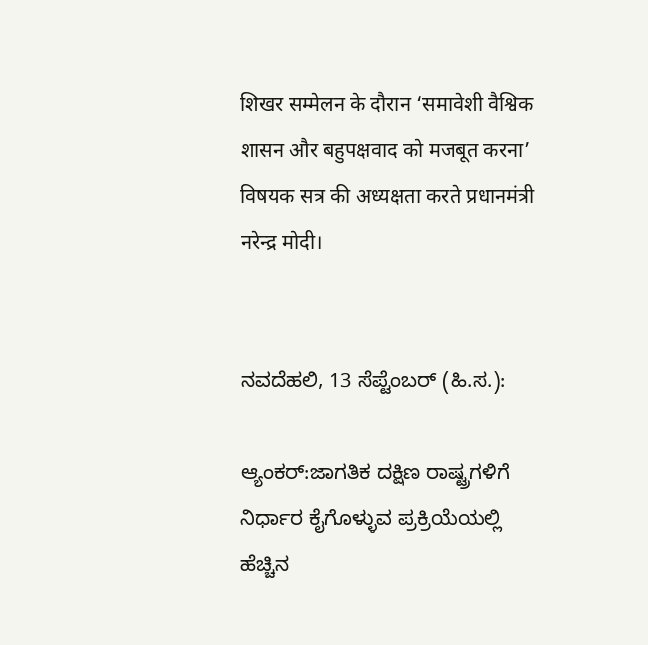शिखर सम्मेलन के दौरान ‘समावेशी वैश्विक शासन और बहुपक्षवाद को मजबूत करना’ विषयक सत्र की अध्यक्षता करते प्रधानमंत्री नरेन्द्र मोदी।


ನವದೆಹಲಿ, 13 ಸೆಪ್ಟೆಂಬರ್ (ಹಿ.ಸ.):

ಆ್ಯಂಕರ್:ಜಾಗತಿಕ ದಕ್ಷಿಣ ರಾಷ್ಟ್ರಗಳಿಗೆ ನಿರ್ಧಾರ ಕೈಗೊಳ್ಳುವ ಪ್ರಕ್ರಿಯೆಯಲ್ಲಿ ಹೆಚ್ಚಿನ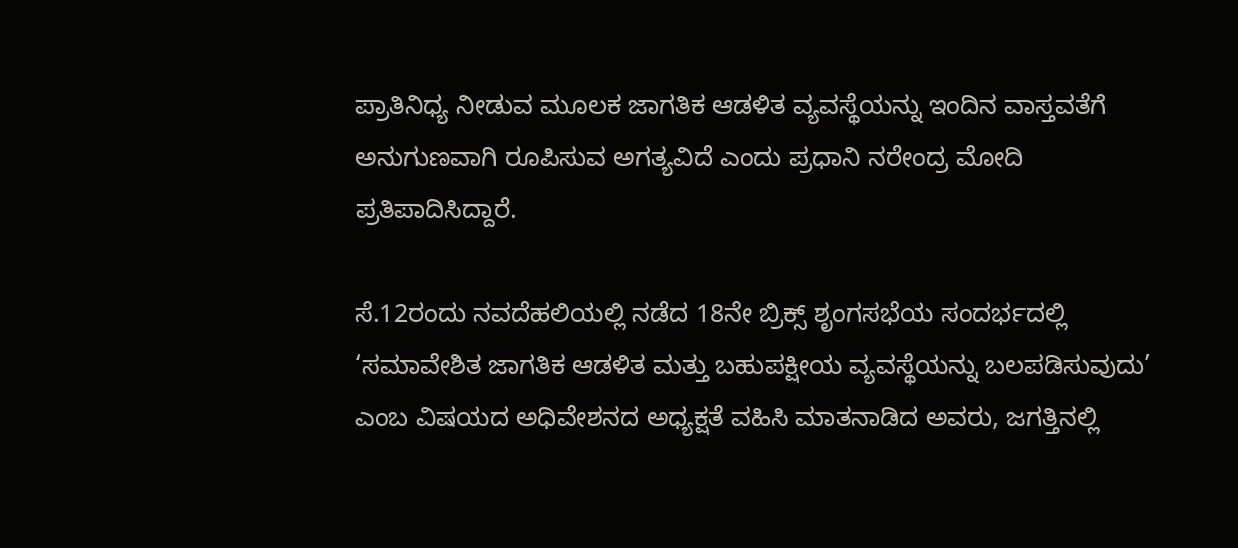ಪ್ರಾತಿನಿಧ್ಯ ನೀಡುವ ಮೂಲಕ ಜಾಗತಿಕ ಆಡಳಿತ ವ್ಯವಸ್ಥೆಯನ್ನು ಇಂದಿನ ವಾಸ್ತವತೆಗೆ ಅನುಗುಣವಾಗಿ ರೂಪಿಸುವ ಅಗತ್ಯವಿದೆ ಎಂದು ಪ್ರಧಾನಿ ನರೇಂದ್ರ ಮೋದಿ ಪ್ರತಿಪಾದಿಸಿದ್ದಾರೆ.

ಸೆ.12ರಂದು ನವದೆಹಲಿಯಲ್ಲಿ ನಡೆದ 18ನೇ ಬ್ರಿಕ್ಸ್ ಶೃಂಗಸಭೆಯ ಸಂದರ್ಭದಲ್ಲಿ ‘ಸಮಾವೇಶಿತ ಜಾಗತಿಕ ಆಡಳಿತ ಮತ್ತು ಬಹುಪಕ್ಷೀಯ ವ್ಯವಸ್ಥೆಯನ್ನು ಬಲಪಡಿಸುವುದು’ ಎಂಬ ವಿಷಯದ ಅಧಿವೇಶನದ ಅಧ್ಯಕ್ಷತೆ ವಹಿಸಿ ಮಾತನಾಡಿದ ಅವರು, ಜಗತ್ತಿನಲ್ಲಿ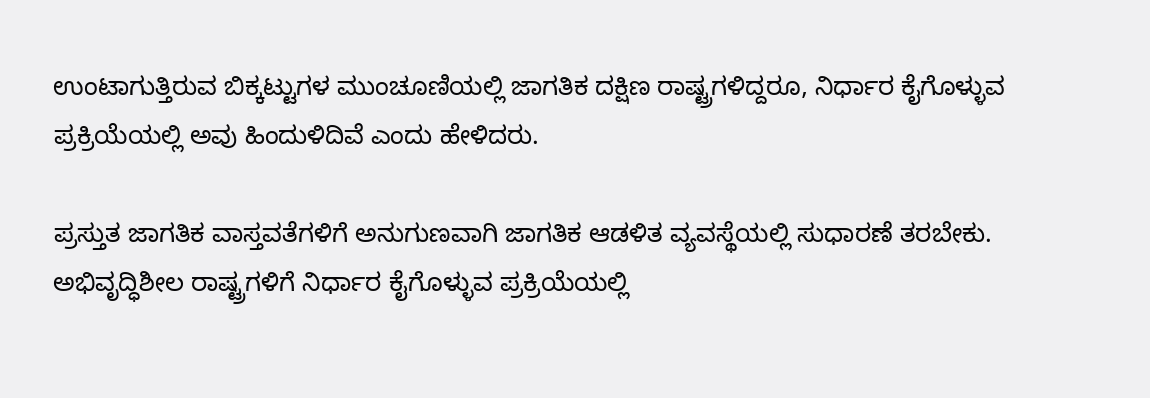ಉಂಟಾಗುತ್ತಿರುವ ಬಿಕ್ಕಟ್ಟುಗಳ ಮುಂಚೂಣಿಯಲ್ಲಿ ಜಾಗತಿಕ ದಕ್ಷಿಣ ರಾಷ್ಟ್ರಗಳಿದ್ದರೂ, ನಿರ್ಧಾರ ಕೈಗೊಳ್ಳುವ ಪ್ರಕ್ರಿಯೆಯಲ್ಲಿ ಅವು ಹಿಂದುಳಿದಿವೆ ಎಂದು ಹೇಳಿದರು.

ಪ್ರಸ್ತುತ ಜಾಗತಿಕ ವಾಸ್ತವತೆಗಳಿಗೆ ಅನುಗುಣವಾಗಿ ಜಾಗತಿಕ ಆಡಳಿತ ವ್ಯವಸ್ಥೆಯಲ್ಲಿ ಸುಧಾರಣೆ ತರಬೇಕು. ಅಭಿವೃದ್ಧಿಶೀಲ ರಾಷ್ಟ್ರಗಳಿಗೆ ನಿರ್ಧಾರ ಕೈಗೊಳ್ಳುವ ಪ್ರಕ್ರಿಯೆಯಲ್ಲಿ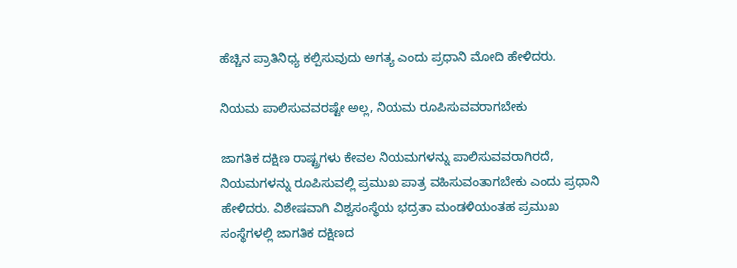ಹೆಚ್ಚಿನ ಪ್ರಾತಿನಿಧ್ಯ ಕಲ್ಪಿಸುವುದು ಅಗತ್ಯ ಎಂದು ಪ್ರಧಾನಿ ಮೋದಿ ಹೇಳಿದರು.

ನಿಯಮ ಪಾಲಿಸುವವರಷ್ಟೇ ಅಲ್ಲ, ನಿಯಮ ರೂಪಿಸುವವರಾಗಬೇಕು

ಜಾಗತಿಕ ದಕ್ಷಿಣ ರಾಷ್ಟ್ರಗಳು ಕೇವಲ ನಿಯಮಗಳನ್ನು ಪಾಲಿಸುವವರಾಗಿರದೆ, ನಿಯಮಗಳನ್ನು ರೂಪಿಸುವಲ್ಲಿ ಪ್ರಮುಖ ಪಾತ್ರ ವಹಿಸುವಂತಾಗಬೇಕು ಎಂದು ಪ್ರಧಾನಿ ಹೇಳಿದರು. ವಿಶೇಷವಾಗಿ ವಿಶ್ವಸಂಸ್ಥೆಯ ಭದ್ರತಾ ಮಂಡಳಿಯಂತಹ ಪ್ರಮುಖ ಸಂಸ್ಥೆಗಳಲ್ಲಿ ಜಾಗತಿಕ ದಕ್ಷಿಣದ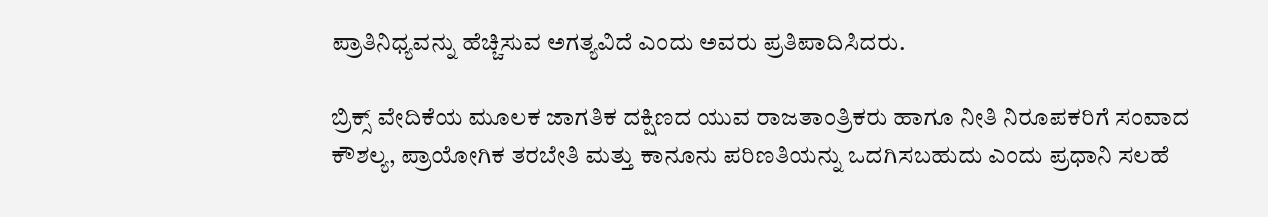ಪ್ರಾತಿನಿಧ್ಯವನ್ನು ಹೆಚ್ಚಿಸುವ ಅಗತ್ಯವಿದೆ ಎಂದು ಅವರು ಪ್ರತಿಪಾದಿಸಿದರು.

ಬ್ರಿಕ್ಸ್ ವೇದಿಕೆಯ ಮೂಲಕ ಜಾಗತಿಕ ದಕ್ಷಿಣದ ಯುವ ರಾಜತಾಂತ್ರಿಕರು ಹಾಗೂ ನೀತಿ ನಿರೂಪಕರಿಗೆ ಸಂವಾದ ಕೌಶಲ್ಯ, ಪ್ರಾಯೋಗಿಕ ತರಬೇತಿ ಮತ್ತು ಕಾನೂನು ಪರಿಣತಿಯನ್ನು ಒದಗಿಸಬಹುದು ಎಂದು ಪ್ರಧಾನಿ ಸಲಹೆ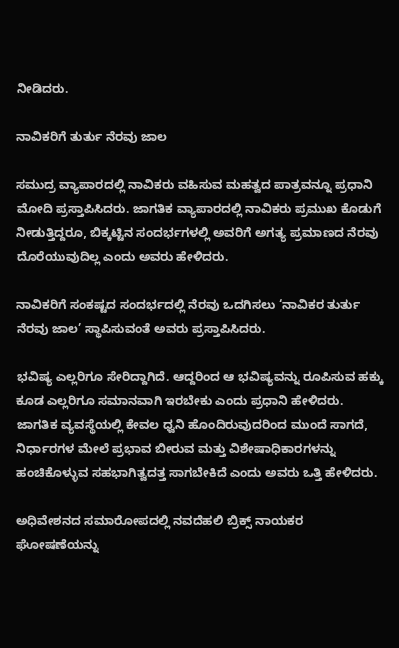ನೀಡಿದರು.

ನಾವಿಕರಿಗೆ ತುರ್ತು ನೆರವು ಜಾಲ

ಸಮುದ್ರ ವ್ಯಾಪಾರದಲ್ಲಿ ನಾವಿಕರು ವಹಿಸುವ ಮಹತ್ವದ ಪಾತ್ರವನ್ನೂ ಪ್ರಧಾನಿ ಮೋದಿ ಪ್ರಸ್ತಾಪಿಸಿದರು. ಜಾಗತಿಕ ವ್ಯಾಪಾರದಲ್ಲಿ ನಾವಿಕರು ಪ್ರಮುಖ ಕೊಡುಗೆ ನೀಡುತ್ತಿದ್ದರೂ, ಬಿಕ್ಕಟ್ಟಿನ ಸಂದರ್ಭಗಳಲ್ಲಿ ಅವರಿಗೆ ಅಗತ್ಯ ಪ್ರಮಾಣದ ನೆರವು ದೊರೆಯುವುದಿಲ್ಲ ಎಂದು ಅವರು ಹೇಳಿದರು.

ನಾವಿಕರಿಗೆ ಸಂಕಷ್ಟದ ಸಂದರ್ಭದಲ್ಲಿ ನೆರವು ಒದಗಿಸಲು ‘ನಾವಿಕರ ತುರ್ತು ನೆರವು ಜಾಲ’ ಸ್ಥಾಪಿಸುವಂತೆ ಅವರು ಪ್ರಸ್ತಾಪಿಸಿದರು.

ಭವಿಷ್ಯ ಎಲ್ಲರಿಗೂ ಸೇರಿದ್ದಾಗಿದೆ. ಆದ್ದರಿಂದ ಆ ಭವಿಷ್ಯವನ್ನು ರೂಪಿಸುವ ಹಕ್ಕು ಕೂಡ ಎಲ್ಲರಿಗೂ ಸಮಾನವಾಗಿ ಇರಬೇಕು ಎಂದು ಪ್ರಧಾನಿ ಹೇಳಿದರು. ಜಾಗತಿಕ ವ್ಯವಸ್ಥೆಯಲ್ಲಿ ಕೇವಲ ಧ್ವನಿ ಹೊಂದಿರುವುದರಿಂದ ಮುಂದೆ ಸಾಗದೆ, ನಿರ್ಧಾರಗಳ ಮೇಲೆ ಪ್ರಭಾವ ಬೀರುವ ಮತ್ತು ವಿಶೇಷಾಧಿಕಾರಗಳನ್ನು ಹಂಚಿಕೊಳ್ಳುವ ಸಹಭಾಗಿತ್ವದತ್ತ ಸಾಗಬೇಕಿದೆ ಎಂದು ಅವರು ಒತ್ತಿ ಹೇಳಿದರು.

ಅಧಿವೇಶನದ ಸಮಾರೋಪದಲ್ಲಿ ನವದೆಹಲಿ ಬ್ರಿಕ್ಸ್ ನಾಯಕರ ಘೋಷಣೆಯನ್ನು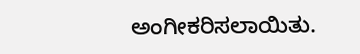ಅಂಗೀಕರಿಸಲಾಯಿತು.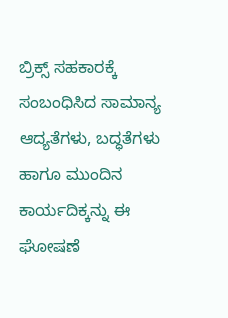ಬ್ರಿಕ್ಸ್ ಸಹಕಾರಕ್ಕೆ ಸಂಬಂಧಿಸಿದ ಸಾಮಾನ್ಯ ಆದ್ಯತೆಗಳು, ಬದ್ಧತೆಗಳು ಹಾಗೂ ಮುಂದಿನ ಕಾರ್ಯದಿಕ್ಕನ್ನು ಈ ಘೋಷಣೆ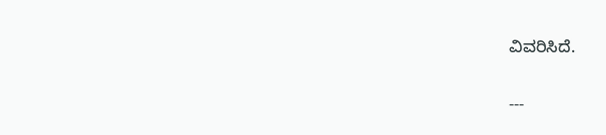ವಿವರಿಸಿದೆ.

---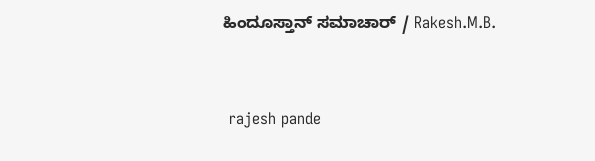ಹಿಂದೂಸ್ತಾನ್ ಸಮಾಚಾರ್ / Rakesh.M.B.


 rajesh pande